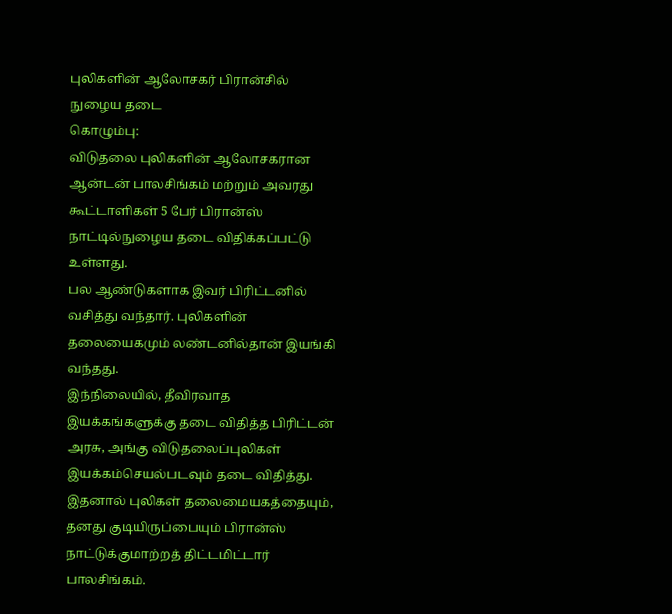புலிகளின் ஆலோசகர் பிரான்சில் நுழைய தடை
கொழும்பு:
விடுதலை புலிகளின் ஆலோசகரான ஆன்டன் பாலசிங்கம் மற்றும் அவரது கூட்டாளிகள் 5 பேர் பிரான்ஸ் நாட்டில்நுழைய தடை விதிக்கப்பட்டு உள்ளது.
பல ஆண்டுகளாக இவர் பிரிட்டனில் வசித்து வந்தார். புலிகளின் தலையைகமும் லண்டனில்தான் இயங்கி வந்தது.
இந்நிலையில், தீவிரவாத இயக்கங்களுக்கு தடை விதித்த பிரிட்டன் அரசு, அங்கு விடுதலைப்புலிகள் இயக்கம்செயல்படவும் தடை விதித்து. இதனால் புலிகள் தலைமையகத்தையும், தனது குடியிருப்பையும் பிரான்ஸ் நாட்டுக்குமாற்றத் திட்டமிட்டார் பாலசிங்கம்.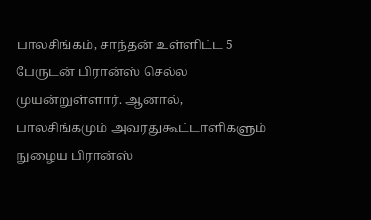பாலசிங்கம், சாந்தன் உள்ளிட்ட 5 பேருடன் பிரான்ஸ் செல்ல முயன்றுள்ளார். ஆனால், பாலசிங்கமும் அவரதுகூட்டாளிகளும் நுழைய பிரான்ஸ்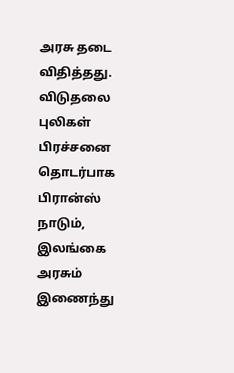அரசு தடை விதித்தது.
விடுதலை புலிகள் பிரச்சனை தொடர்பாக பிரான்ஸ் நாடும், இலங்கை அரசும் இணைந்து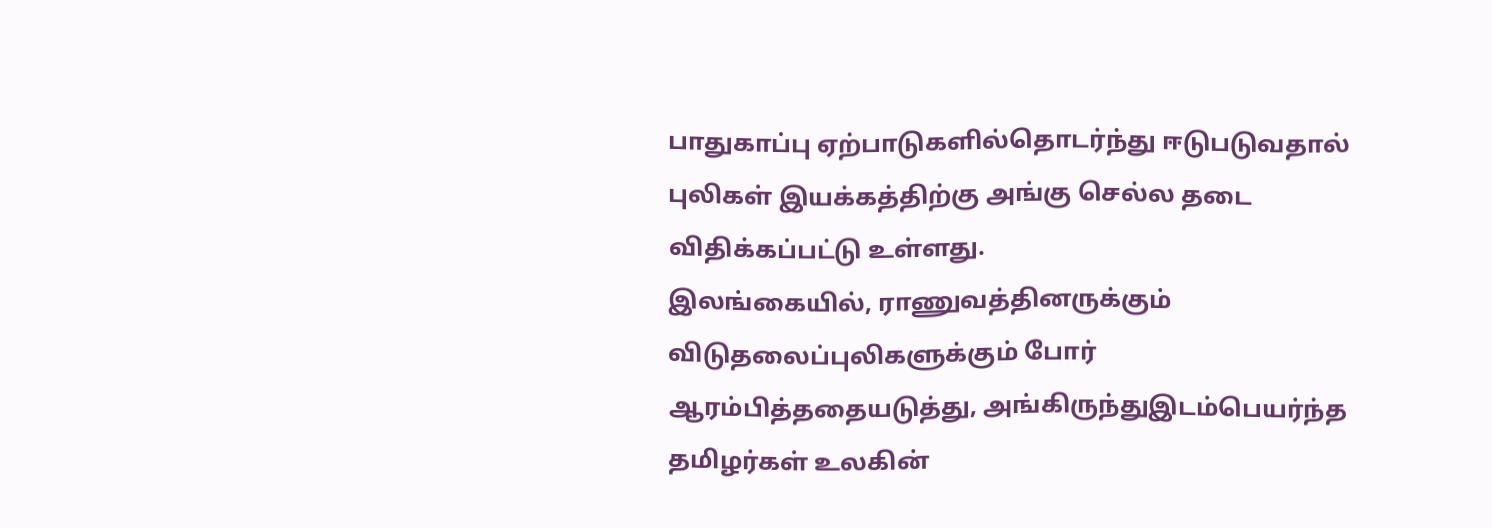பாதுகாப்பு ஏற்பாடுகளில்தொடர்ந்து ஈடுபடுவதால் புலிகள் இயக்கத்திற்கு அங்கு செல்ல தடை விதிக்கப்பட்டு உள்ளது.
இலங்கையில், ராணுவத்தினருக்கும் விடுதலைப்புலிகளுக்கும் போர் ஆரம்பித்ததையடுத்து, அங்கிருந்துஇடம்பெயர்ந்த தமிழர்கள் உலகின்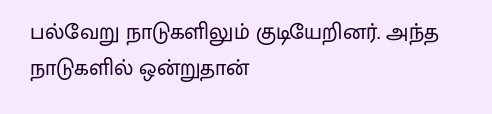பல்வேறு நாடுகளிலும் குடியேறினர். அந்த நாடுகளில் ஒன்றுதான்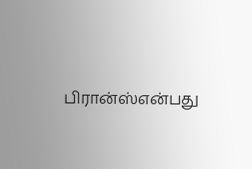பிரான்ஸ்என்பது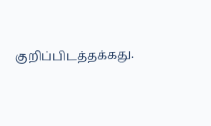குறிப்பிடத்தக்கது.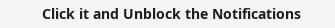Click it and Unblock the Notifications